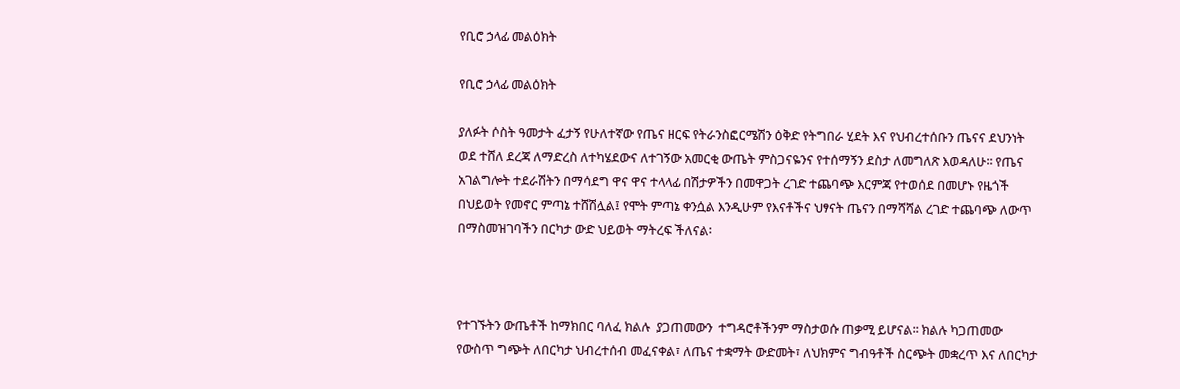የቢሮ ኃላፊ መልዕክት

የቢሮ ኃላፊ መልዕክት

ያለፉት ሶስት ዓመታት ፈታኝ የሁለተኛው የጤና ዘርፍ የትራንስፎርሜሽን ዕቅድ የትግበራ ሂደት እና የህብረተሰቡን ጤናና ደህንነት ወደ ተሸለ ደረጃ ለማድረስ ለተካሄደውና ለተገኝው አመርቂ ውጤት ምስጋናዬንና የተሰማኝን ደስታ ለመግለጽ እወዳለሁ፡፡ የጤና አገልግሎት ተደራሽትን በማሳደግ ዋና ዋና ተላላፊ በሽታዎችን በመዋጋት ረገድ ተጨባጭ እርምጃ የተወሰደ በመሆኑ የዜጎች በህይወት የመኖር ምጣኔ ተሸሽሏል፤ የሞት ምጣኔ ቀንሷል እንዲሁም የእናቶችና ህፃናት ጤናን በማሻሻል ረገድ ተጨባጭ ለውጥ በማስመዝገባችን በርካታ ውድ ህይወት ማትረፍ ችለናል፡



የተገኙትን ውጤቶች ከማክበር ባለፈ ክልሉ  ያጋጠመውን  ተግዳሮቶችንም ማስታወሱ ጠቃሚ ይሆናል፡፡ ክልሉ ካጋጠመው  የውስጥ ግጭት ለበርካታ ህብረተሰብ መፈናቀል፣ ለጤና ተቋማት ውድመት፣ ለህክምና ግብዓቶች ስርጭት መቋረጥ እና ለበርካታ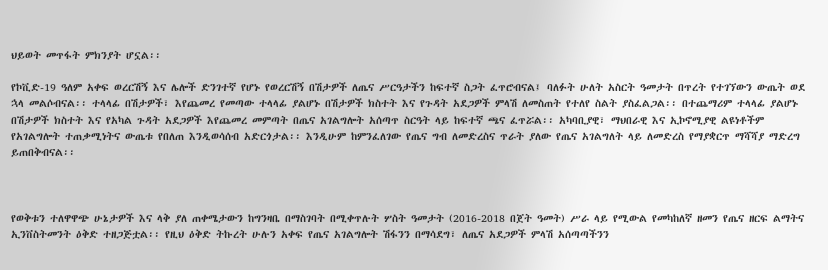ህይወት መጥፋት ምክንያት ሆኗል፡፡

የኮቪድ-19 ዓለም አቀፍ ወረርሽኝ እና ሌሎች ድንገተኛ የሆኑ የወረርሽኝ በሽታዎች ለጤና ሥርዓታችን ከፍተኛ ስጋት ፈጥሮብናል፤ ባለፉት ሁለት አስርት ዓመታት በጥረት የተገኘውን ውጤት ወደ ኋላ መልሶብናል፡፡ ተላላፊ በሽታዎች፣ እየጨመረ የመጣው ተላላፊ ያልሆኑ በሽታዎች ክስተት እና የጉዳት አደጋዎች ምላሽ ለመስጠት የተለየ ስልት ያስፈልጋል፡፡ በተጨማሪም ተላላፊ ያልሆኑ በሽታዎች ክስተት እና የአካል ጉዳት አደጋዎች እየጨመረ መምጣት በጤና አገልግሎት አሰጣጥ ስርዓት ላይ ከፍተኛ ጫና ፈጥሯል፡፡ አካባቢያዊ፣ ማህበራዊ እና ኢኮኖሚያዊ ልዩነቶችም የአገልግሎት ተጠቃሚነትና ውጤቱ የበለጠ እንዲወሳሰብ አድርጎታል፡፡ እንዲሁም ከምንፈለገው የጤና ግብ ለመድረስና ጥራት ያለው የጤና አገልግለት ላይ ለመድረስ የማያቋርጥ ማሻሻያ ማድረግ ይጠበቅብናል፡፡



የወቅቱን ተለዋዋጭ ሁኔታዎች እና ላቅ ያለ ጠቀሜታውን ከግንዛቤ በማስገባት በሚቀጥሉት ሦስት ዓመታት (2016-2018 በጀት ዓመት) ሥራ ላይ የሚውል የመካከለኛ ዘመን የጤና ዘርፍ ልማትና ኢንቨስትመንት ዕቅድ ተዘጋጅቷል፡፡ የዚህ ዕቅድ ትኩረት ሁሉን አቀፍ የጤና አገልግሎት ሽፋንን በማሳደግ፣ ለጤና አደጋዎች ምላሽ አሰጣጣችንን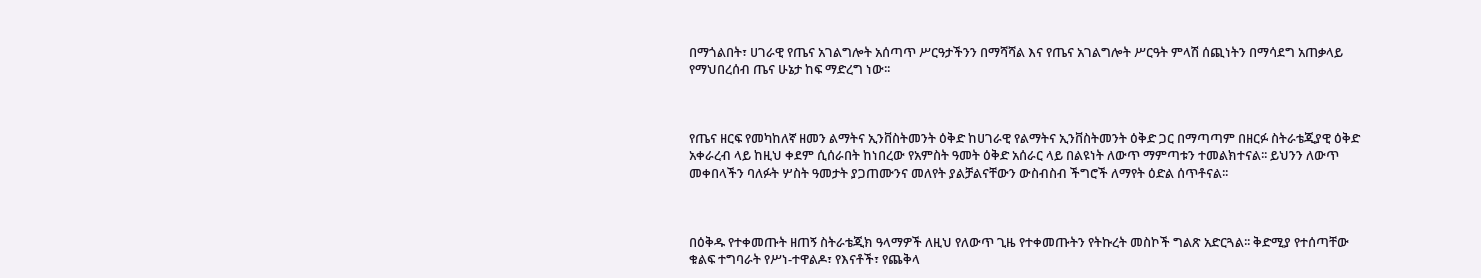በማጎልበት፣ ሀገራዊ የጤና አገልግሎት አሰጣጥ ሥርዓታችንን በማሻሻል እና የጤና አገልግሎት ሥርዓት ምላሽ ሰጪነትን በማሳደግ አጠቃላይ የማህበረሰብ ጤና ሁኔታ ከፍ ማድረግ ነው፡፡



የጤና ዘርፍ የመካከለኛ ዘመን ልማትና ኢንቨስትመንት ዕቅድ ከሀገራዊ የልማትና ኢንቨስትመንት ዕቅድ ጋር በማጣጣም በዘርፉ ስትራቴጂያዊ ዕቅድ አቀራረብ ላይ ከዚህ ቀደም ሲሰራበት ከነበረው የአምስት ዓመት ዕቅድ አሰራር ላይ በልዩነት ለውጥ ማምጣቱን ተመልክተናል፡፡ ይህንን ለውጥ መቀበላችን ባለፉት ሦስት ዓመታት ያጋጠሙንና መለየት ያልቻልናቸውን ውስብስብ ችግሮች ለማየት ዕድል ሰጥቶናል፡፡



በዕቅዱ የተቀመጡት ዘጠኝ ስትራቴጂክ ዓላማዎች ለዚህ የለውጥ ጊዜ የተቀመጡትን የትኩረት መስኮች ግልጽ አድርጓል፡፡ ቅድሚያ የተሰጣቸው ቁልፍ ተግባራት የሥነ-ተዋልዶ፣ የእናቶች፣ የጨቅላ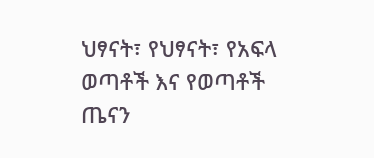ህፃናት፣ የህፃናት፣ የአፍላ ወጣቶች እና የወጣቶች ጤናን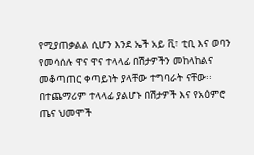የሚያጠቃልል ሲሆን እንደ ኤች አይ ቪ፣ ቲቢ እና ወባን የመሳሰሉ ዋና ዋና ተላላፊ በሽታዎችን መከላከልና መቆጣጠር ቀጣይነት ያላቸው ተግባራት ናቸው፡፡ በተጨማሪም ተላላፊ ያልሆኑ በሽታዎች እና የአዕምሮ ጤና ህመሞች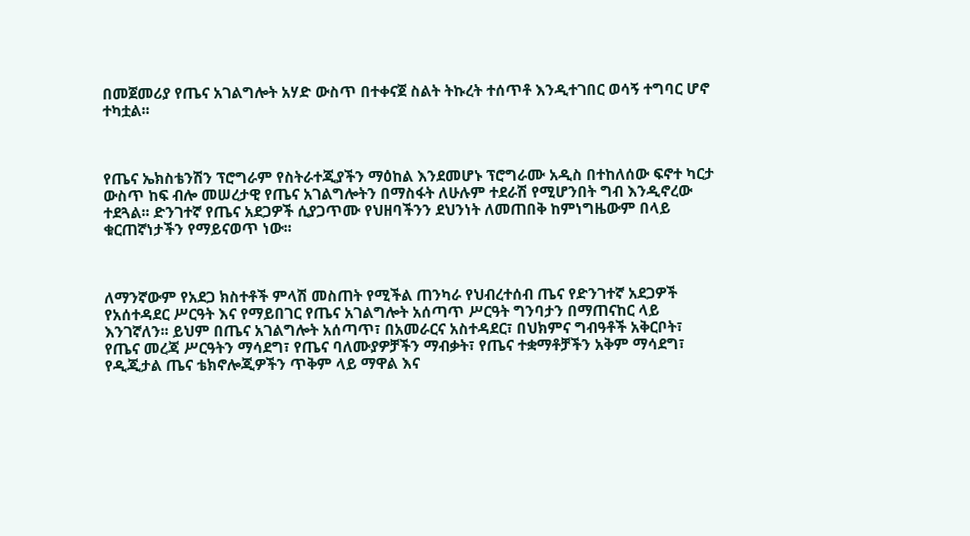በመጀመሪያ የጤና አገልግሎት አሃድ ውስጥ በተቀናጀ ስልት ትኩረት ተሰጥቶ እንዲተገበር ወሳኝ ተግባር ሆኖ ተካቷል፡፡



የጤና ኤክስቴንሽን ፕሮግራም የስትራተጂያችን ማዕከል እንደመሆኑ ፕሮግራሙ አዲስ በተከለሰው ፍኖተ ካርታ ውስጥ ከፍ ብሎ መሠረታዊ የጤና አገልግሎትን በማስፋት ለሁሉም ተደራሽ የሚሆንበት ግብ እንዲኖረው ተደጓል፡፡ ድንገተኛ የጤና አደጋዎች ሲያጋጥሙ የህዘባችንን ደህንነት ለመጠበቅ ከምነግዜውም በላይ ቁርጠኛነታችን የማይናወጥ ነው፡፡



ለማንኛውም የአደጋ ክስተቶች ምላሽ መስጠት የሚችል ጠንካራ የህብረተሰብ ጤና የድንገተኛ አደጋዎች የአሰተዳደር ሥርዓት እና የማይበገር የጤና አገልግሎት አሰጣጥ ሥርዓት ግንባታን በማጠናከር ላይ እንገኛለን፡፡ ይህም በጤና አገልግሎት አሰጣጥ፣ በአመራርና አስተዳደር፣ በህክምና ግብዓቶች አቅርቦት፣ የጤና መረጃ ሥርዓትን ማሳደግ፣ የጤና ባለሙያዎቻችን ማብቃት፣ የጤና ተቋማቶቻችን አቅም ማሳደግ፣ የዲጂታል ጤና ቴክኖሎጂዎችን ጥቅም ላይ ማዋል እና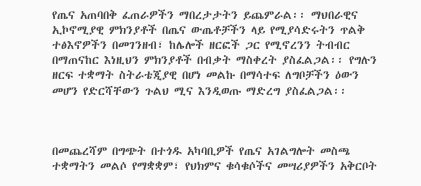የጤና አጠባበቅ ፈጠራዎችን ማበረታታትን ይጨምራል፡፡ ማህበራዊና ኢኮኖሚያዊ ምክንያቶች በጤና ውጤቶቻችን ላይ የሚያሳድሩትን ጥልቅ ተፅእኖዎችን በመገንዘብ፣ ከሌሎች ዘርፎች ጋር የሚኖረንን ትብብር በማጠናከር እነዚህን ምክንያቶች በብቃት ማስቀረት ያስፈልጋል፡፡ የግሉን ዘርፍ ተቋማት ስትራቴጂያዊ በሆነ መልኩ በማሳተፍ ለግቦቻችን ዕውን መሆን የድርሻቸውን ጉልህ ሚና እንዲወጡ ማድረግ ያስፈልጋል፡፡



በመጨረሻም በግጭት በተጎዱ አካባቢዎች የጤና አገልግሎት መስጫ ተቋማትን መልሶ የማቋቋም፣ የህክምና ቁሳቁሶችና መሣሪያዎችን አቅርቦት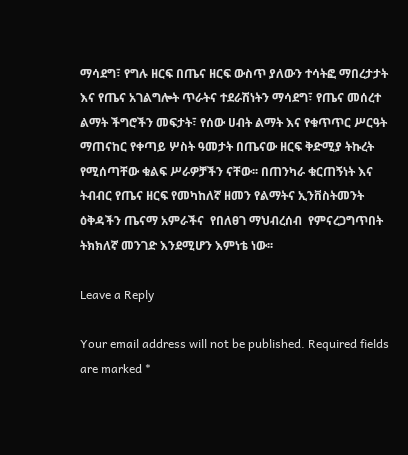ማሳደግ፣ የግሉ ዘርፍ በጤና ዘርፍ ውስጥ ያለውን ተሳትፎ ማበረታታት እና የጤና አገልግሎት ጥራትና ተደራሽነትን ማሳደግ፣ የጤና መሰረተ ልማት ችግሮችን መፍታት፣ የሰው ሀብት ልማት እና የቁጥጥር ሥርዓት ማጠናከር የቀጣይ ሦስት ዓመታት በጤናው ዘርፍ ቅድሚያ ትኩረት የሚሰጣቸው ቁልፍ ሥራዎቻችን ናቸው፡፡ በጠንካራ ቁርጠኝነት እና ትብብር የጤና ዘርፍ የመካከለኛ ዘመን የልማትና ኢንቨስትመንት ዕቅዳችን ጤናማ አምራችና  የበለፀገ ማህብረሰብ  የምናረጋግጥበት ትክክለኛ መንገድ እንደሚሆን እምነቴ ነው፡፡

Leave a Reply

Your email address will not be published. Required fields are marked *